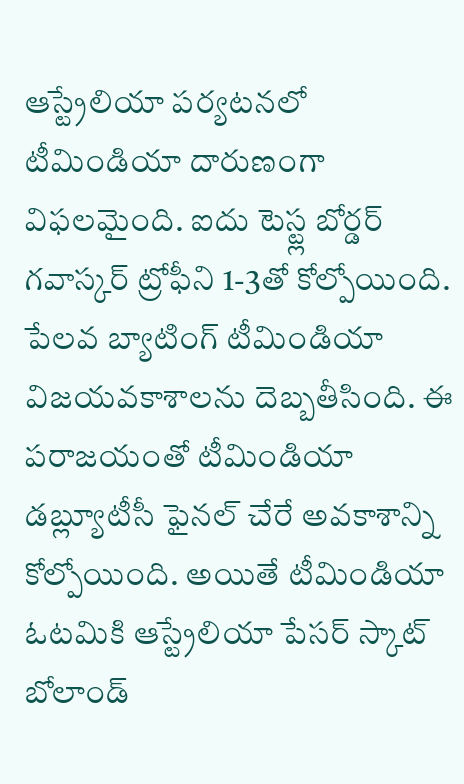ఆస్ట్రేలియా పర్యటనలో టీమిండియా దారుణంగా విఫలమైంది. ఐదు టెస్ట్ల బోర్డర్ గవాస్కర్ ట్రోఫీని 1-3తో కోల్పోయింది. పేలవ బ్యాటింగ్ టీమిండియా విజయవకాశాలను దెబ్బతీసింది. ఈ పరాజయంతో టీమిండియా డబ్ల్యూటీసీ ఫైనల్ చేరే అవకాశాన్ని కోల్పోయింది. అయితే టీమిండియా ఓటమికి ఆస్ట్రేలియా పేసర్ స్కాట్ బోలాండ్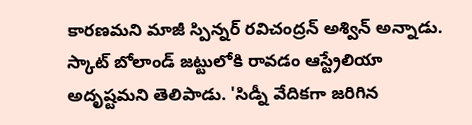కారణమని మాజీ స్పిన్నర్ రవిచంద్రన్ అశ్విన్ అన్నాడు.
స్కాట్ బోలాండ్ జట్టులోకి రావడం ఆస్ట్రేలియా అదృష్టమని తెలిపాడు. 'సిడ్నీ వేదికగా జరిగిన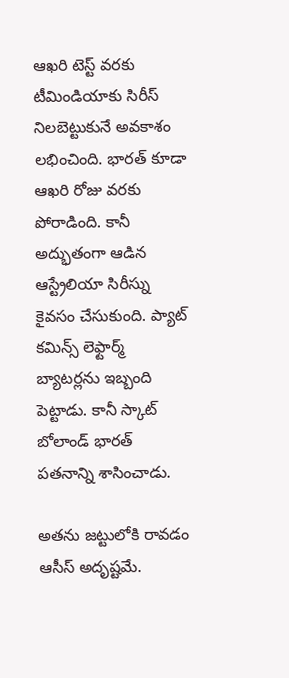ఆఖరి టెస్ట్ వరకు టీమిండియాకు సిరీస్ నిలబెట్టుకునే అవకాశం లభించింది. భారత్ కూడా ఆఖరి రోజు వరకు పోరాడింది. కానీ అద్భుతంగా ఆడిన ఆస్ట్రేలియా సిరీస్ను కైవసం చేసుకుంది. ప్యాట్ కమిన్స్ లెఫ్టార్మ్ బ్యాటర్లను ఇబ్బంది పెట్టాడు. కానీ స్కాట్ బోలాండ్ భారత్ పతనాన్ని శాసించాడు.

అతను జట్టులోకి రావడం ఆసీస్ అదృష్టమే.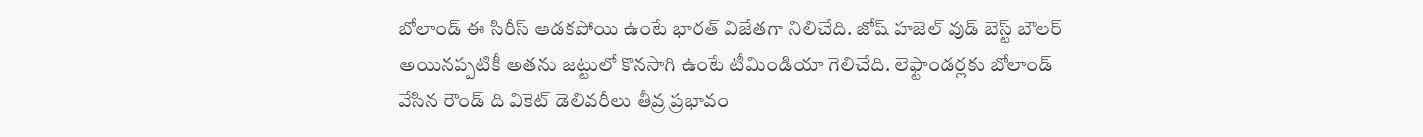బోలాండ్ ఈ సిరీస్ ఆడకపోయి ఉంటే భారత్ విజేతగా నిలిచేది. జోష్ హజెల్ వుడ్ బెస్ట్ బౌలర్ అయినప్పటికీ అతను జట్టులో కొనసాగి ఉంటే టీమిండియా గెలిచేది. లెఫ్టాండర్లకు బోలాండ్ వేసిన రౌండ్ ది వికెట్ డెలివరీలు తీవ్ర ప్రభావం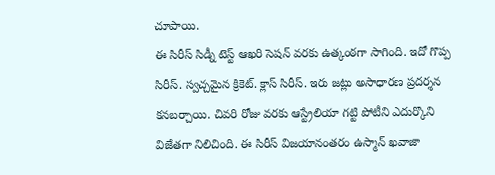చూపాయి.
ఈ సిరీస్ సిడ్నీ టెస్ట్ ఆఖరి సెషన్ వరకు ఉత్కంఠగా సాగింది. ఇదో గొప్ప సిరీస్. స్వచ్చమైన క్రికెట్. క్లాస్ సిరీస్. ఇరు జట్లు అసాధారణ ప్రదర్శన కనబర్చాయి. చివరి రోజు వరకు ఆస్ట్రేలియా గట్టి పోటీని ఎదుర్కొని విజేతగా నిలిచింది. ఈ సిరీస్ విజయానంతరం ఉస్మాన్ ఖవాజా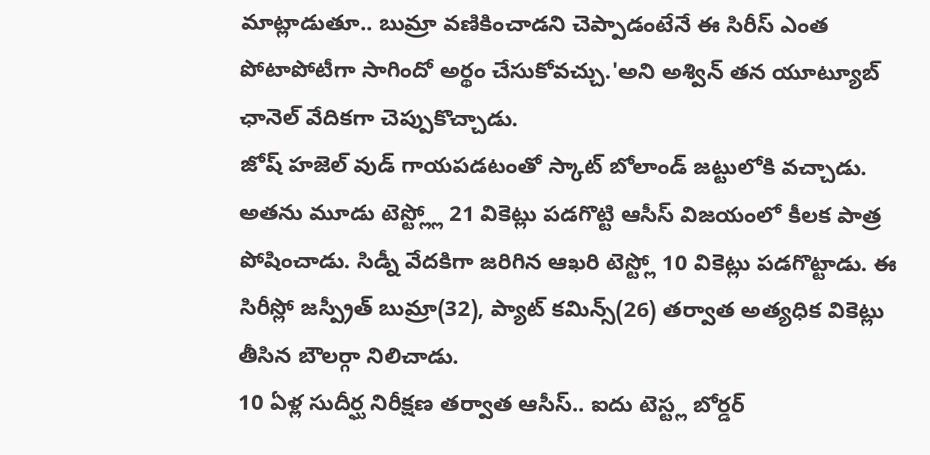మాట్లాడుతూ.. బుమ్రా వణికించాడని చెప్పాడంటేనే ఈ సిరీస్ ఎంత పోటాపోటీగా సాగిందో అర్థం చేసుకోవచ్చు.'అని అశ్విన్ తన యూట్యూబ్ ఛానెల్ వేదికగా చెప్పుకొచ్చాడు.
జోష్ హజెల్ వుడ్ గాయపడటంతో స్కాట్ బోలాండ్ జట్టులోకి వచ్చాడు. అతను మూడు టెస్ట్ల్లో 21 వికెట్లు పడగొట్టి ఆసీస్ విజయంలో కీలక పాత్ర పోషించాడు. సిడ్నీ వేదకిగా జరిగిన ఆఖరి టెస్ట్లో 10 వికెట్లు పడగొట్టాడు. ఈ సిరీస్లో జస్ప్రీత్ బుమ్రా(32), ప్యాట్ కమిన్స్(26) తర్వాత అత్యధిక వికెట్లు తీసిన బౌలర్గా నిలిచాడు.
10 ఏళ్ల సుదీర్ఘ నిరీక్షణ తర్వాత ఆసీస్.. ఐదు టెస్ట్ల బోర్డర్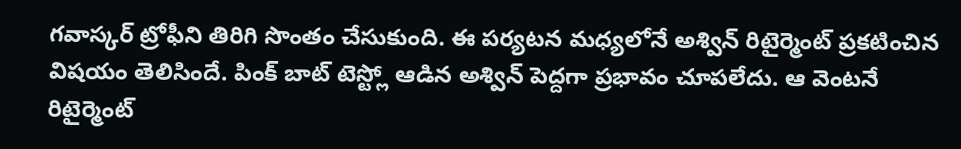గవాస్కర్ ట్రోఫీని తిరిగి సొంతం చేసుకుంది. ఈ పర్యటన మధ్యలోనే అశ్విన్ రిటైర్మెంట్ ప్రకటించిన విషయం తెలిసిందే. పింక్ బాట్ టెస్ట్లో ఆడిన అశ్విన్ పెద్దగా ప్రభావం చూపలేదు. ఆ వెంటనే రిటైర్మెంట్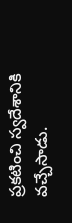ప్రకటించి స్వదేశానికి వచ్చేసాడు.